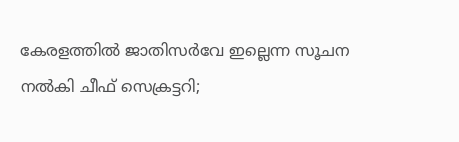കേരളത്തില്‍ ജാതിസര്‍വേ ഇല്ലെന്ന സൂചന നല്‍കി ചീഫ്‌ സെക്രട്ടറി;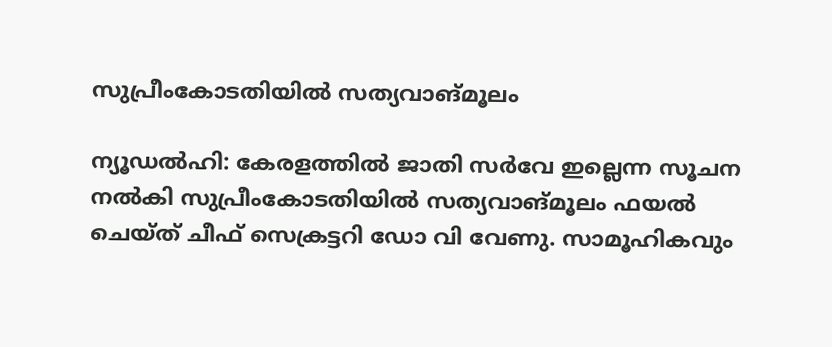സുപ്രീംകോടതിയിൽ സത്യവാങ്മൂലം

ന്യൂഡൽഹി: കേരളത്തിൽ ജാതി സർവേ ഇല്ലെന്ന സൂചന നൽകി സുപ്രീംകോടതിയിൽ സത്യവാങ്മൂലം ഫയൽ ചെയ്ത് ചീഫ് സെക്രട്ടറി ഡോ വി വേണു. സാമൂഹികവും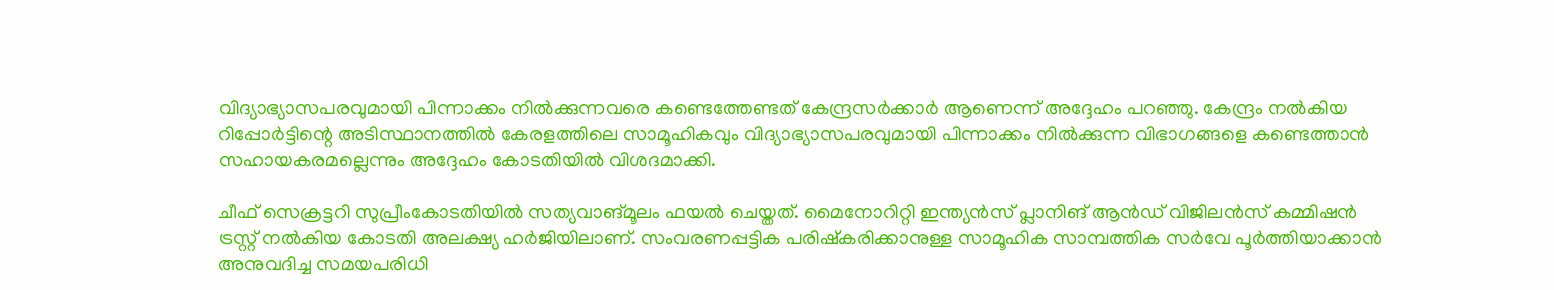വിദ്യാഭ്യാസപരവുമായി പിന്നാക്കം നിൽക്കുന്നവരെ കണ്ടെത്തേണ്ടത് കേന്ദ്രസർക്കാർ ആണെന്ന് അദ്ദേഹം പറഞ്ഞു. കേന്ദ്രം നൽകിയ റിപ്പോർട്ടിന്റെ അടിസ്ഥാനത്തിൽ കേരളത്തിലെ സാമൂഹികവും വിദ്യാഭ്യാസപരവുമായി പിന്നാക്കം നിൽക്കുന്ന വിഭാഗങ്ങളെ കണ്ടെത്താൻ സഹായകരമല്ലെന്നും അദ്ദേഹം കോടതിയിൽ വിശദമാക്കി.

ചീഫ് സെക്രട്ടറി സുപ്രീംകോടതിയിൽ സത്യവാങ്മൂലം ഫയൽ ചെയ്തത്. മൈനോറിറ്റി ഇന്ത്യൻസ് പ്ലാനിങ് ആൻഡ് വിജിലൻസ് കമ്മിഷൻ ട്രസ്റ്റ് നൽകിയ കോടതി അലക്ഷ്യ ഹർജിയിലാണ്. സംവരണപ്പട്ടിക പരിഷ്‌കരിക്കാനുള്ള സാമൂഹിക സാമ്പത്തിക സർവേ പൂർത്തിയാക്കാൻ അനുവദിച്ച സമയപരിധി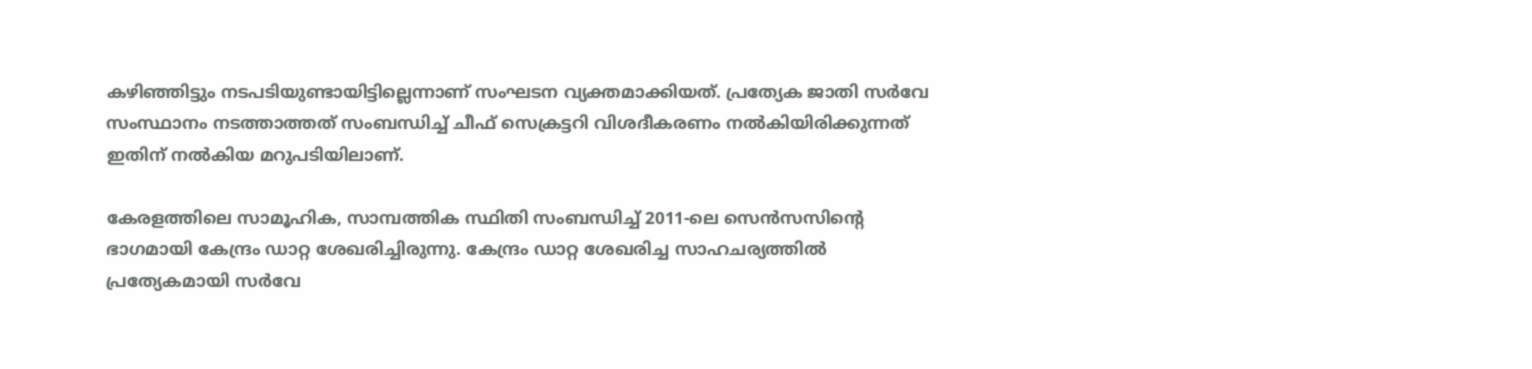കഴിഞ്ഞിട്ടും നടപടിയുണ്ടായിട്ടില്ലെന്നാണ് സംഘടന വ്യക്തമാക്കിയത്. പ്രത്യേക ജാതി സർവേ സംസ്ഥാനം നടത്താത്തത് സംബന്ധിച്ച് ചീഫ് സെക്രട്ടറി വിശദീകരണം നൽകിയിരിക്കുന്നത് ഇതിന് നൽകിയ മറുപടിയിലാണ്.

കേരളത്തിലെ സാമൂഹിക, സാമ്പത്തിക സ്ഥിതി സംബന്ധിച്ച് 2011-ലെ സെൻസസിന്റെ ഭാഗമായി കേന്ദ്രം ഡാറ്റ ശേഖരിച്ചിരുന്നു. കേന്ദ്രം ഡാറ്റ ശേഖരിച്ച സാഹചര്യത്തിൽ പ്രത്യേകമായി സർവേ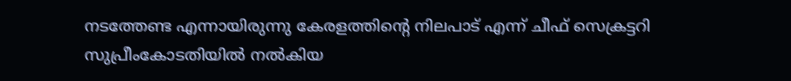നടത്തേണ്ട എന്നായിരുന്നു കേരളത്തിന്റെ നിലപാട് എന്ന് ചീഫ് സെക്രട്ടറി സുപ്രീംകോടതിയിൽ നൽകിയ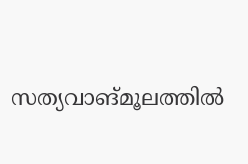സത്യവാങ്മൂലത്തിൽ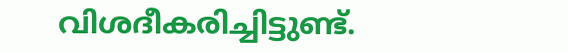വിശദീകരിച്ചിട്ടുണ്ട്.